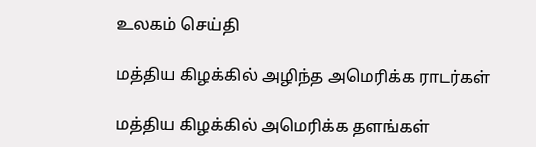உலகம் செய்தி

மத்திய கிழக்கில் அழிந்த அமெரிக்க ராடர்கள்

மத்திய கிழக்கில் அமெரிக்க தளங்கள்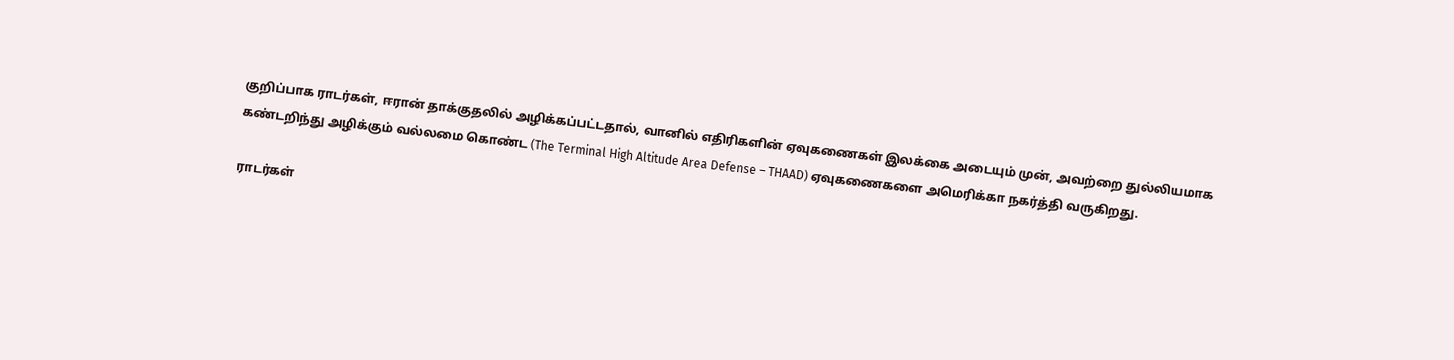குறிப்பாக ராடர்கள், ஈரான் தாக்குதலில் அழிக்கப்பட்டதால், வானில் எதிரிகளின் ஏவுகணைகள் இலக்கை அடையும் முன், அவற்றை துல்லியமாக கண்டறிந்து அழிக்கும் வல்லமை கொண்ட (The Terminal High Altitude Area Defense – THAAD) ஏவுகணைகளை அமெரிக்கா நகர்த்தி வருகிறது.

ராடர்கள்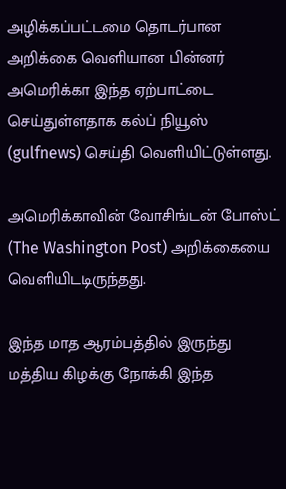அழிக்கப்பட்டமை தொடர்பான அறிக்கை வெளியான பின்னர் அமெரிக்கா இந்த ஏற்பாட்டை செய்துள்ளதாக கல்ப் நியூஸ் (gulfnews) செய்தி வெளியிட்டுள்ளது.

அமெரிக்காவின் வோசிங்டன் போஸ்ட் (The Washington Post) அறிக்கையை வெளியிடடிருந்தது.

இந்த மாத ஆரம்பத்தில் இருந்து மத்திய கிழக்கு நோக்கி இந்த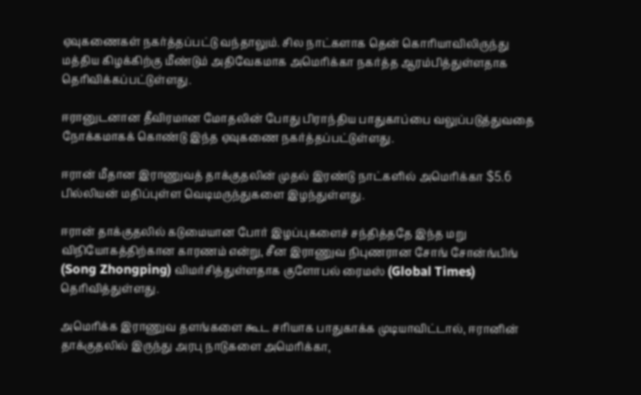ஏவுகணைகள் நகர்த்தப்பட்டு வந்தாலும். சில நாட்களாக தென் கொரியாவிலிருந்து மத்திய கிழக்கிற்கு மீண்டும் அதிவேகமாக அமெரிக்கா நகர்த்த ஆரம்பித்துள்ளதாக தெரிவிக்கப்பட்டுள்ளது.

ஈரானுடனான தீவிரமான மோதலின் போது பிராந்திய பாதுகாப்பை வலுப்படுத்துவதை நோக்கமாகக் கொண்டு இந்த ஏவுகணை நகர்த்தப்பட்டுள்ளது.

ஈரான் மீதான இராணுவத் தாக்குதலின் முதல் இரண்டு நாட்களில் அமெரிக்கா $5.6 பில்லியன் மதிப்புள்ள வெடிமருந்துகளை இழந்துள்ளது.

ஈரான் தாக்குதலில் கடுமையான போர் இழப்புகளைச் சந்தித்ததே இந்த மறு விநியோகத்திற்கான காரணம் என்று, சீன இராணுவ நிபுணரான சோங் சோன்ங்பிங் (Song Zhongping) விமர்சித்துள்ளதாக குளோபல் ரைமஸ் (Global Times) தெரிவித்துள்ளது.

அமெரிக்க இராணுவ தளங்களை கூட சரியாக பாதுகாக்க முடியாவிட்டால், ஈரானின் தாக்குதலில் இருந்து அரபு நாடுகளை அமெரிக்கா,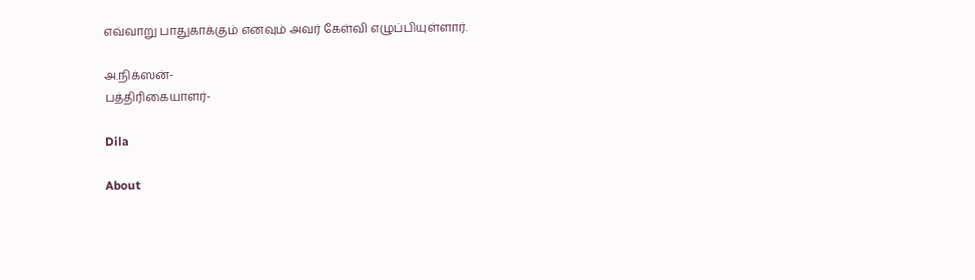எவ்வாறு பாதுகாக்கும் எனவும் அவர் கேள்வி எழுப்பியுள்ளார்.

அ.நிக்ஸன்-
பத்திரிகையாளர்-

Dila

About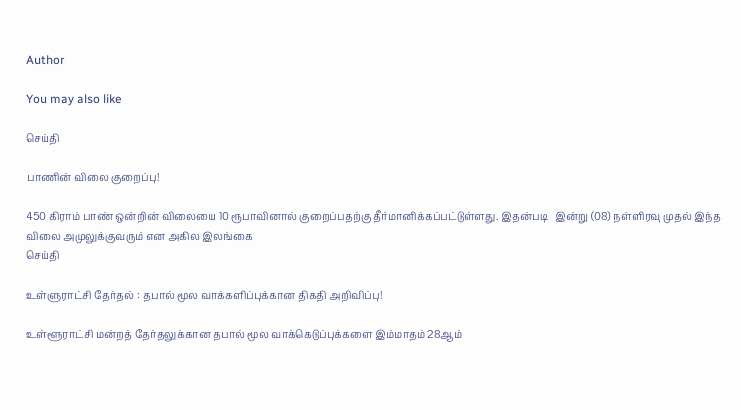Author

You may also like

செய்தி

பாணின் விலை குறைப்பு!

450 கிராம் பாண் ஒன்றின் விலையை 10 ரூபாவினால் குறைப்பதற்கு தீர்மானிக்கப்பட்டுள்ளது. இதன்படி   இன்று (08) நள்ளிரவு முதல் இந்த விலை அமுலுக்குவரும் என அகில இலங்கை
செய்தி

உள்ளுராட்சி தேர்தல் : தபால் மூல வாக்களிப்புக்கான திகதி அறிவிப்பு!

உள்ளூராட்சி மன்றத் தேர்தலுக்கான தபால் மூல வாக்கெடுப்புக்களை இம்மாதம் 28ஆம்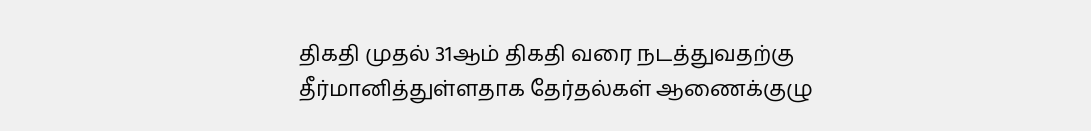திகதி முதல் 31ஆம் திகதி வரை நடத்துவதற்கு தீர்மானித்துள்ளதாக தேர்தல்கள் ஆணைக்குழு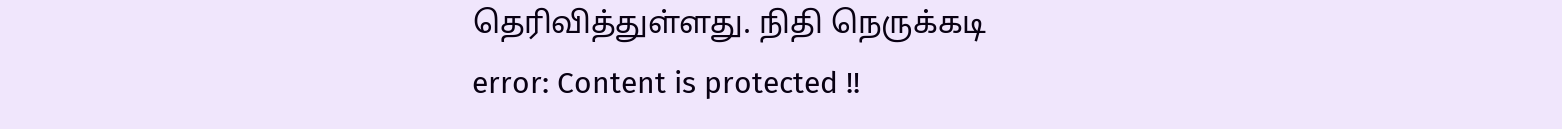தெரிவித்துள்ளது. நிதி நெருக்கடி
error: Content is protected !!